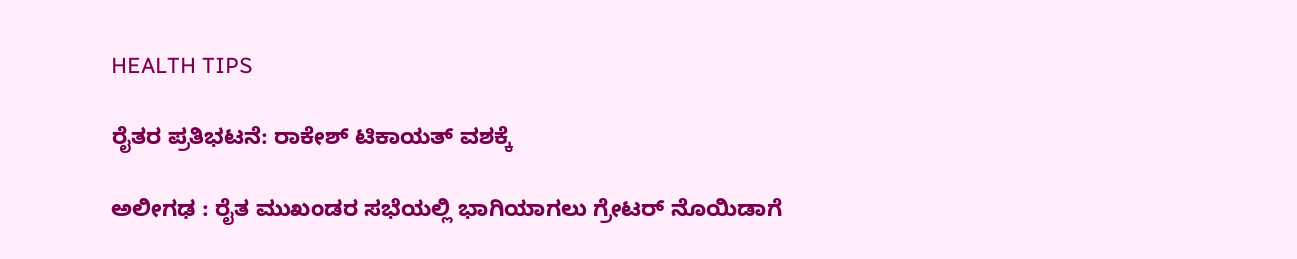HEALTH TIPS

ರೈತರ ಪ್ರತಿಭಟನೆ: ರಾಕೇಶ್‌ ಟಿಕಾಯತ್ ವಶಕ್ಕೆ

ಅಲೀಗಢ : ರೈತ ಮುಖಂಡರ ಸಭೆಯಲ್ಲಿ ಭಾಗಿಯಾಗಲು ಗ್ರೇಟರ್‌ ನೊಯಿಡಾಗೆ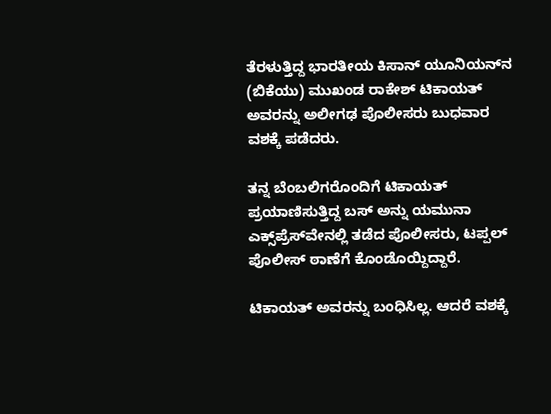ತೆರಳುತ್ತಿದ್ದ ಭಾರತೀಯ ಕಿಸಾನ್‌ ಯೂನಿಯನ್‌ನ (ಬಿಕೆಯು) ಮುಖಂಡ ರಾಕೇಶ್‌ ಟಿಕಾಯತ್ ಅವರನ್ನು ಅಲೀಗಢ ಪೊಲೀಸರು ಬುಧವಾರ ವಶಕ್ಕೆ ಪಡೆದರು.

ತನ್ನ ಬೆಂಬಲಿಗರೊಂದಿಗೆ ಟಿಕಾಯತ್‌ ಪ್ರಯಾಣಿಸುತ್ತಿದ್ದ ಬಸ್‌ ಅನ್ನು ಯಮುನಾ ಎಕ್ಸ್‌ಪ್ರೆಸ್‌ವೇನಲ್ಲಿ ತಡೆದ ಪೊಲೀಸರು, ಟಪ್ಪಲ್‌ ಪೊಲೀಸ್‌ ಠಾಣೆಗೆ ಕೊಂಡೊಯ್ದಿದ್ದಾರೆ.

ಟಿಕಾಯತ್‌ ಅವರನ್ನು ಬಂಧಿಸಿಲ್ಲ. ಆದರೆ ವಶಕ್ಕೆ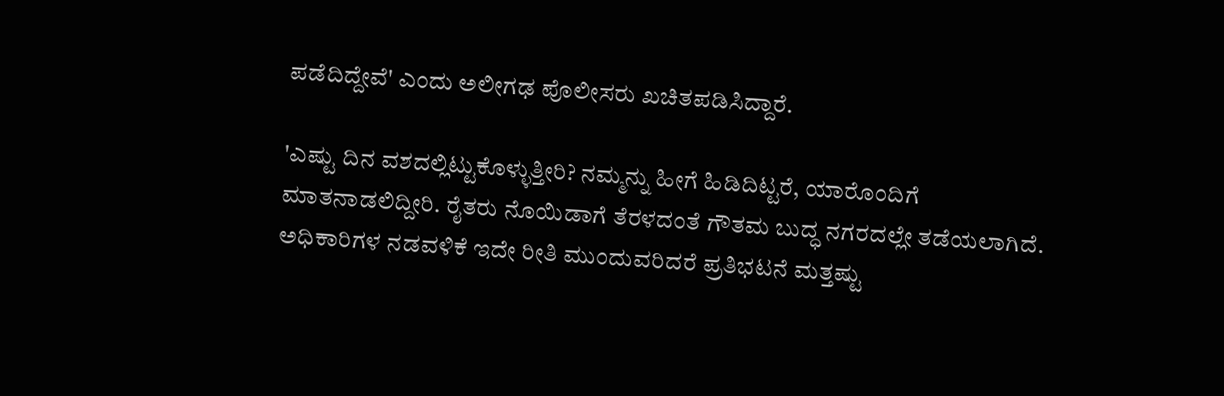ಪಡೆದಿದ್ದೇವೆ' ಎಂದು ಅಲೀಗಢ ಪೊಲೀಸರು ಖಚಿತಪಡಿಸಿದ್ದಾರೆ.

'ಎಷ್ಟು ದಿನ ವಶದಲ್ಲಿಟ್ಟುಕೊಳ್ಳುತ್ತೀರಿ? ನಮ್ಮನ್ನು ಹೀಗೆ ಹಿಡಿದಿಟ್ಟರೆ, ಯಾರೊಂದಿಗೆ ಮಾತನಾಡಲಿದ್ದೀರಿ. ರೈತರು ನೊಯಿಡಾಗೆ ತೆರಳದಂತೆ ಗೌತಮ ಬುದ್ಧ ನಗರದಲ್ಲೇ ತಡೆಯಲಾಗಿದೆ. ಅಧಿಕಾರಿಗಳ ನಡವಳಿಕೆ ಇದೇ ರೀತಿ ಮುಂದುವರಿದರೆ ಪ್ರತಿಭಟನೆ ಮತ್ತಷ್ಟು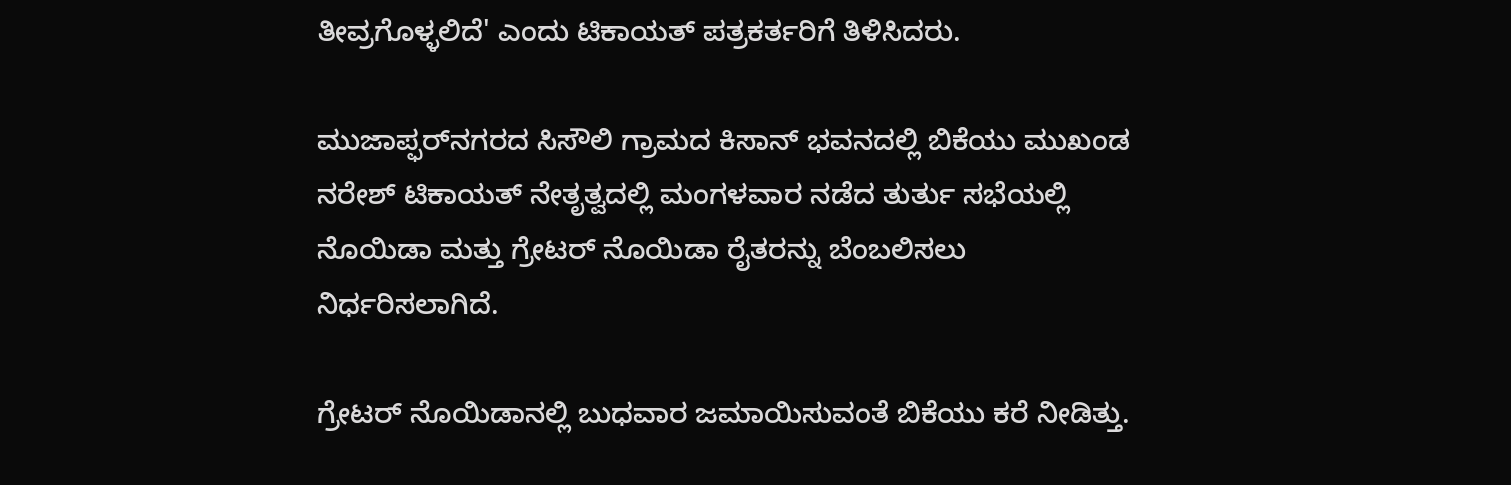ತೀವ್ರಗೊಳ್ಳಲಿದೆ' ಎಂದು ಟಿಕಾಯತ್‌ ಪತ್ರಕರ್ತರಿಗೆ ತಿಳಿಸಿದರು.

ಮುಜಾಪ್ಫರ್‌ನಗರದ ಸಿಸೌಲಿ ಗ್ರಾಮದ ಕಿಸಾನ್‌ ಭವನದಲ್ಲಿ ಬಿಕೆಯು ಮುಖಂಡ ನರೇಶ್‌ ಟಿಕಾಯತ್‌ ನೇತೃತ್ವದಲ್ಲಿ ಮಂಗಳವಾರ ನಡೆದ ತುರ್ತು ಸಭೆಯಲ್ಲಿ ನೊಯಿಡಾ ಮತ್ತು ಗ್ರೇಟರ್‌ ನೊಯಿಡಾ ರೈತರನ್ನು ಬೆಂಬಲಿಸಲು ನಿರ್ಧರಿಸಲಾಗಿದೆ.

ಗ್ರೇಟರ್‌ ನೊಯಿಡಾನಲ್ಲಿ ಬುಧವಾರ ಜಮಾಯಿಸುವಂತೆ ಬಿಕೆಯು ಕರೆ ನೀಡಿತ್ತು.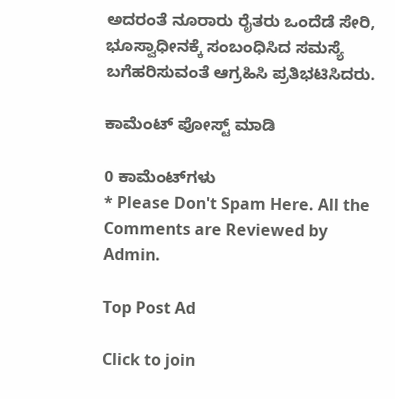ಅದರಂತೆ ನೂರಾರು ರೈತರು ಒಂದೆಡೆ ಸೇರಿ, ಭೂಸ್ವಾಧೀನಕ್ಕೆ ಸಂಬಂಧಿಸಿದ ಸಮಸ್ಯೆ ಬಗೆಹರಿಸುವಂತೆ ಆಗ್ರಹಿಸಿ ಪ್ರತಿಭಟಿಸಿದರು.

ಕಾಮೆಂಟ್‌‌ ಪೋಸ್ಟ್‌ ಮಾಡಿ

0 ಕಾಮೆಂಟ್‌ಗಳು
* Please Don't Spam Here. All the Comments are Reviewed by Admin.

Top Post Ad

Click to join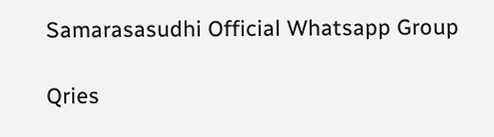Samarasasudhi Official Whatsapp Group

Qries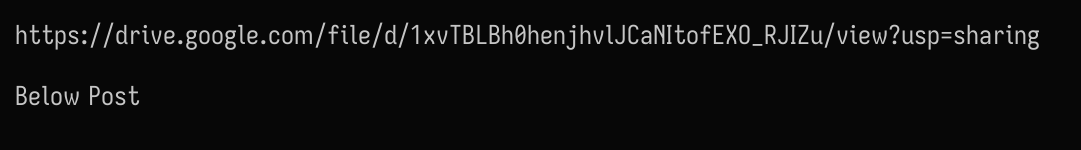https://drive.google.com/file/d/1xvTBLBh0henjhvlJCaNItofEXO_RJIZu/view?usp=sharing

Below Post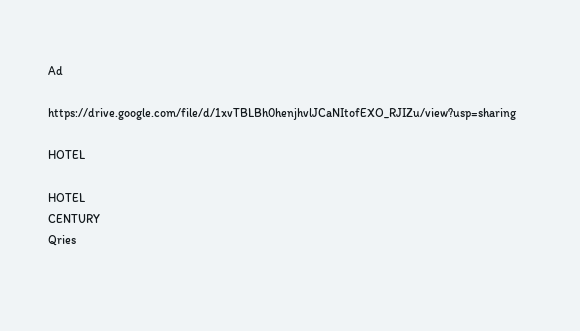Ad

https://drive.google.com/file/d/1xvTBLBh0henjhvlJCaNItofEXO_RJIZu/view?usp=sharing

HOTEL

HOTEL
CENTURY
Qries